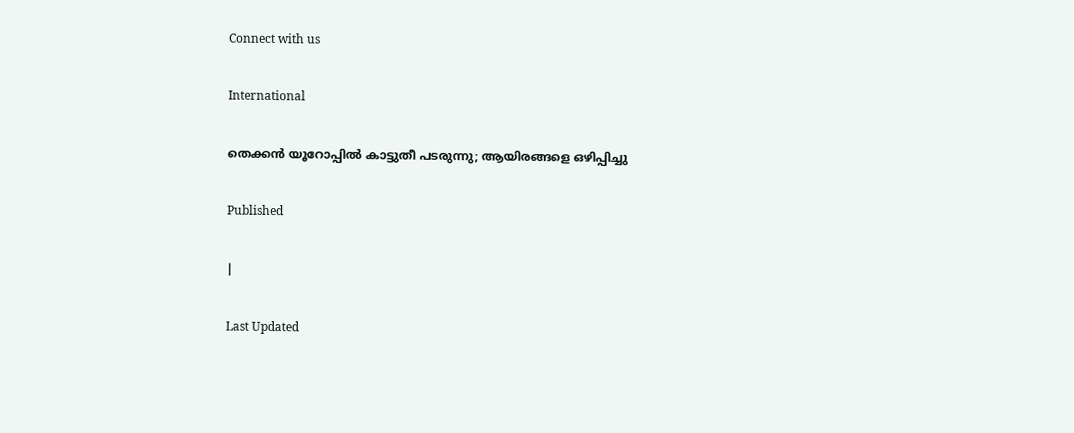Connect with us

International

തെക്കന്‍ യൂറോപ്പില്‍ കാട്ടുതീ പടരുന്നു; ആയിരങ്ങളെ ഒഴിപ്പിച്ചു

Published

|

Last Updated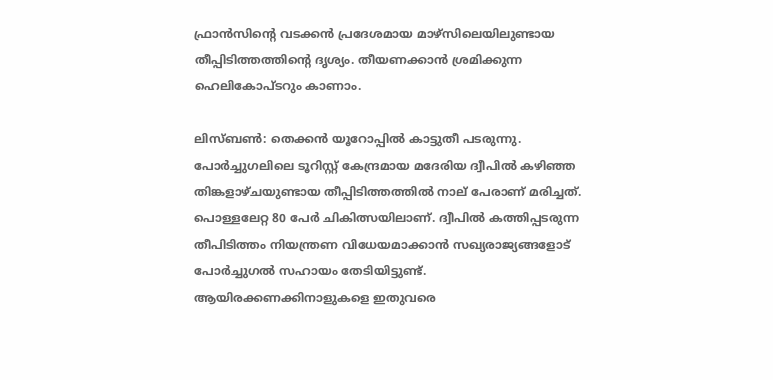ഫ്രാന്‍സിന്റെ വടക്കന്‍ പ്രദേശമായ മാഴ്‌സിലെയിലുണ്ടായ തീപ്പിടിത്തത്തിന്റെ ദൃശ്യം. തീയണക്കാന്‍ ശ്രമിക്കുന്ന ഹെലികോപ്ടറും കാണാം.

ലിസ്ബണ്‍: തെക്കന്‍ യൂറോപ്പില്‍ കാട്ടുതീ പടരുന്നു. പോര്‍ച്ചുഗലിലെ ടൂറിസ്റ്റ് കേന്ദ്രമായ മദേരിയ ദ്വീപില്‍ കഴിഞ്ഞ തിങ്കളാഴ്ചയുണ്ടായ തീപ്പിടിത്തത്തില്‍ നാല് പേരാണ് മരിച്ചത്. പൊള്ളലേറ്റ 80 പേര്‍ ചികിത്സയിലാണ്. ദ്വീപില്‍ കത്തിപ്പടരുന്ന തീപിടിത്തം നിയന്ത്രണ വിധേയമാക്കാന്‍ സഖ്യരാജ്യങ്ങളോട് പോര്‍ച്ചുഗല്‍ സഹായം തേടിയിട്ടുണ്ട്. ആയിരക്കണക്കിനാളുകളെ ഇതുവരെ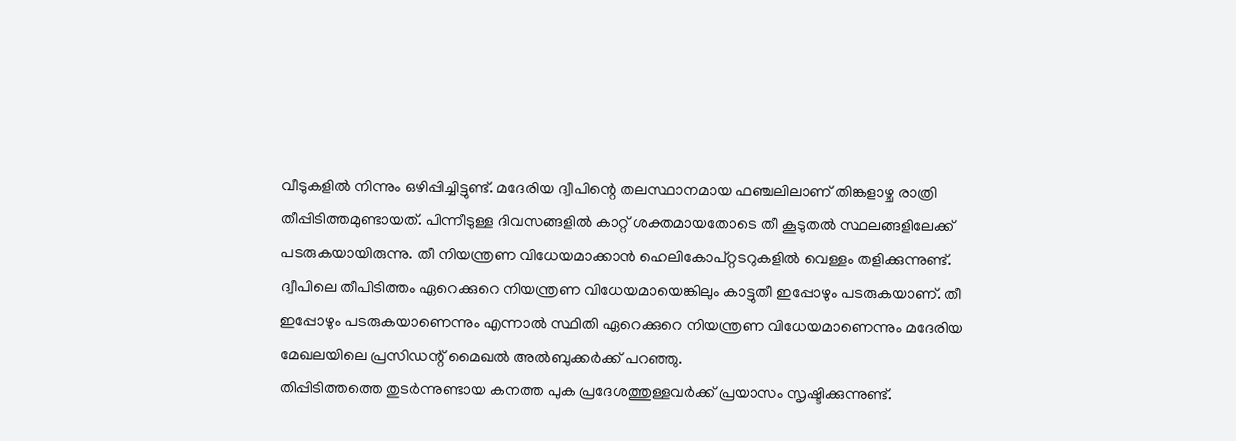വീടുകളില്‍ നിന്നും ഒഴിപ്പിച്ചിട്ടുണ്ട്. മദേരിയ ദ്വീപിന്റെ തലസ്ഥാനമായ ഫഞ്ചലിലാണ് തിങ്കളാഴ്ച രാത്രി തീപ്പിടിത്തമുണ്ടായത്. പിന്നീടുള്ള ദിവസങ്ങളില്‍ കാറ്റ് ശക്തമായതോടെ തീ കൂടുതല്‍ സ്ഥലങ്ങളിലേക്ക് പടരുകയായിരുന്നു. തീ നിയന്ത്രണ വിധേയമാക്കാന്‍ ഹെലികോപ്റ്റടറുകളില്‍ വെള്ളം തളിക്കുന്നുണ്ട്.
ദ്വീപിലെ തീപിടിത്തം ഏറെക്കുറെ നിയന്ത്രണ വിധേയമായെങ്കിലും കാട്ടുതീ ഇപ്പോഴും പടരുകയാണ്. തീ ഇപ്പോഴും പടരുകയാണെന്നും എന്നാല്‍ സ്ഥിതി ഏറെക്കുറെ നിയന്ത്രണ വിധേയമാണെന്നും മദേരിയ മേഖലയിലെ പ്രസിഡന്റ് മൈഖല്‍ അല്‍ബുക്കര്‍ക്ക് പറഞ്ഞു.
തിപ്പിടിത്തത്തെ തുടര്‍ന്നുണ്ടായ കനത്ത പുക പ്രദേശത്തുള്ളവര്‍ക്ക് പ്രയാസം സൃഷ്ടിക്കുന്നുണ്ട്.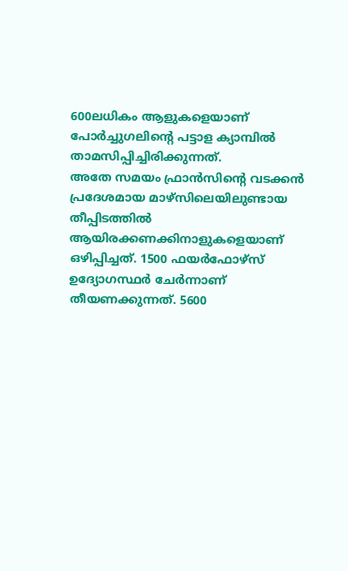600ലധികം ആളുകളെയാണ് പോര്‍ച്ചുഗലിന്റെ പട്ടാള ക്യാമ്പില്‍ താമസിപ്പിച്ചിരിക്കുന്നത്.
അതേ സമയം ഫ്രാന്‍സിന്റെ വടക്കന്‍ പ്രദേശമായ മാഴ്‌സിലെയിലുണ്ടായ തീപ്പിടത്തില്‍ ആയിരക്കണക്കിനാളുകളെയാണ് ഒഴിപ്പിച്ചത്. 1500 ഫയര്‍ഫോഴ്‌സ് ഉദ്യോഗസ്ഥര്‍ ചേര്‍ന്നാണ് തീയണക്കുന്നത്. 5600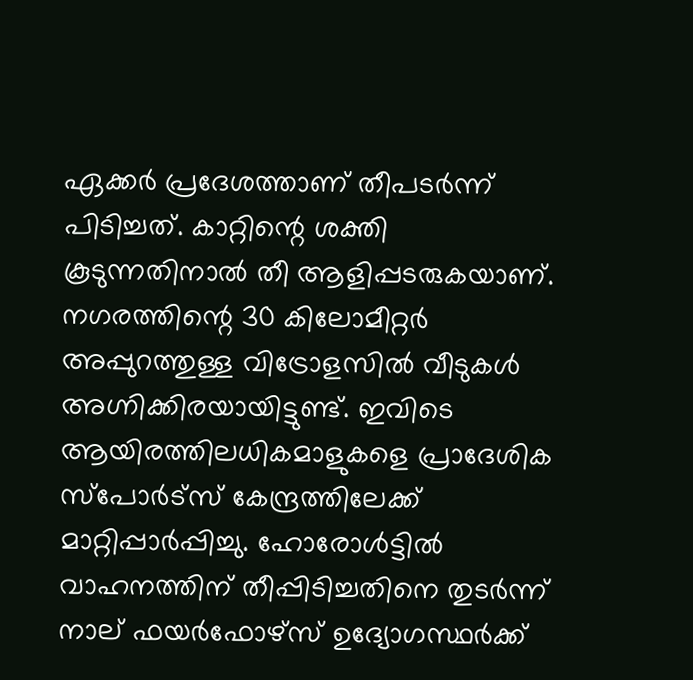ഏക്കര്‍ പ്രദേശത്താണ് തീപടര്‍ന്ന് പിടിച്ചത്. കാറ്റിന്റെ ശക്തി കൂടുന്നതിനാല്‍ തീ ആളിപ്പടരുകയാണ്.
നഗരത്തിന്റെ 30 കിലോമീറ്റര്‍ അപ്പുറത്തുള്ള വിട്രോളസില്‍ വീടുകള്‍ അഗ്നിക്കിരയായിട്ടുണ്ട്. ഇവിടെ ആയിരത്തിലധികമാളുകളെ പ്രാദേശിക സ്‌പോര്‍ട്‌സ് കേന്ദ്രത്തിലേക്ക് മാറ്റിപ്പാര്‍പ്പിച്ചു. ഹോരോള്‍ട്ടില്‍ വാഹനത്തിന് തീപ്പിടിച്ചതിനെ തുടര്‍ന്ന് നാല് ഫയര്‍ഫോഴ്‌സ് ഉദ്യോഗസ്ഥര്‍ക്ക്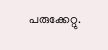പരുക്കേറ്റു.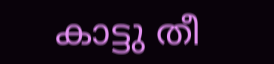കാട്ടു തീ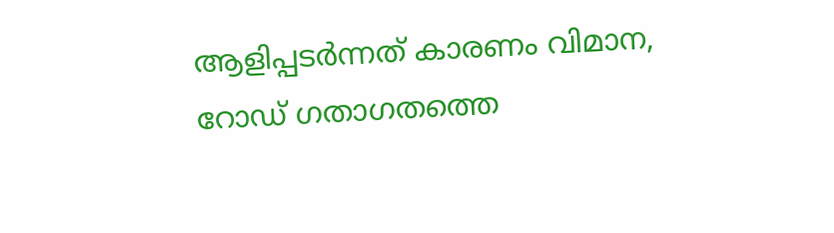ആളിപ്പടര്‍ന്നത് കാരണം വിമാന, റോഡ് ഗതാഗതത്തെ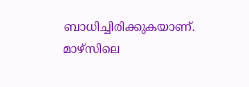ബാധിച്ചിരിക്കുകയാണ്. മാഴ്‌സിലെ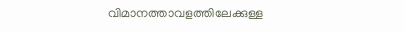വിമാനത്താവളത്തിലേക്കുള്ള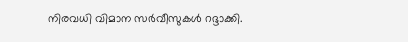നിരവധി വിമാന സര്‍വീസുകള്‍ റദ്ദാക്കി.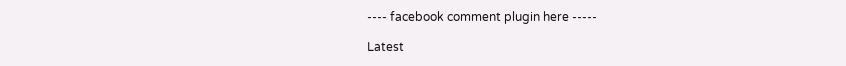---- facebook comment plugin here -----

Latest